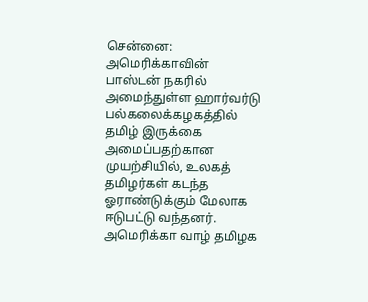சென்னை:
அமெரிக்காவின் பாஸ்டன் நகரில் அமைந்துள்ள ஹார்வர்டு பல்கலைக்கழகத்தில் தமிழ் இருக்கை அமைப்பதற்கான முயற்சியில், உலகத் தமிழர்கள் கடந்த ஓராண்டுக்கும் மேலாக ஈடுபட்டு வந்தனர். அமெரிக்கா வாழ் தமிழக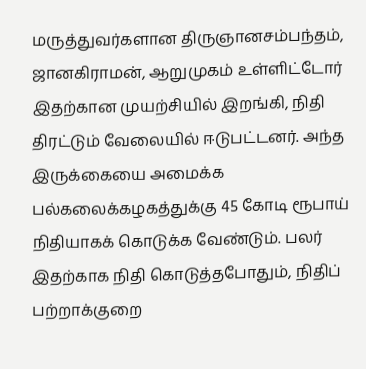மருத்துவர்களான திருஞானசம்பந்தம், ஜானகிராமன், ஆறுமுகம் உள்ளிட்டோர் இதற்கான முயற்சியில் இறங்கி, நிதி திரட்டும் வேலையில் ஈடுபட்டனர். அந்த இருக்கையை அமைக்க பல்கலைக்கழகத்துக்கு 45 கோடி ரூபாய் நிதியாகக் கொடுக்க வேண்டும். பலர் இதற்காக நிதி கொடுத்தபோதும், நிதிப் பற்றாக்குறை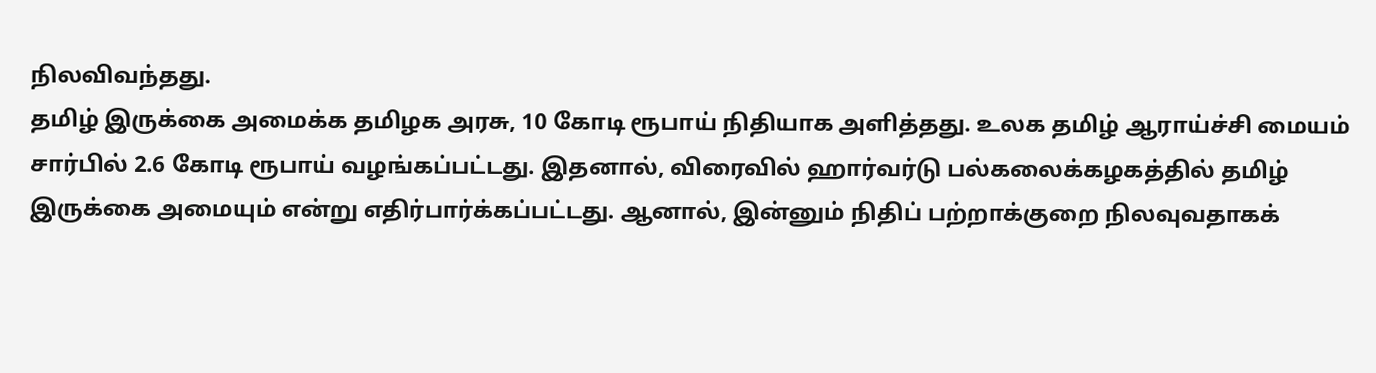நிலவிவந்தது.
தமிழ் இருக்கை அமைக்க தமிழக அரசு, 10 கோடி ரூபாய் நிதியாக அளித்தது. உலக தமிழ் ஆராய்ச்சி மையம் சார்பில் 2.6 கோடி ரூபாய் வழங்கப்பட்டது. இதனால், விரைவில் ஹார்வர்டு பல்கலைக்கழகத்தில் தமிழ் இருக்கை அமையும் என்று எதிர்பார்க்கப்பட்டது. ஆனால், இன்னும் நிதிப் பற்றாக்குறை நிலவுவதாகக்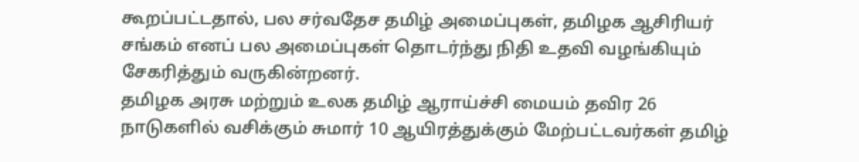கூறப்பட்டதால், பல சர்வதேச தமிழ் அமைப்புகள், தமிழக ஆசிரியர் சங்கம் எனப் பல அமைப்புகள் தொடர்ந்து நிதி உதவி வழங்கியும் சேகரித்தும் வருகின்றனர்.
தமிழக அரசு மற்றும் உலக தமிழ் ஆராய்ச்சி மையம் தவிர 26 நாடுகளில் வசிக்கும் சுமார் 10 ஆயிரத்துக்கும் மேற்பட்டவர்கள் தமிழ்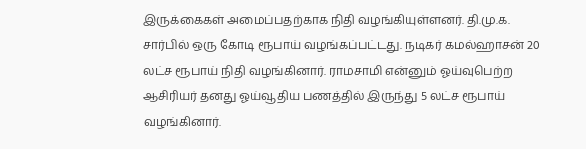இருக்கைகள் அமைப்பதற்காக நிதி வழங்கியுள்ளனர். தி.மு.க. சார்பில் ஒரு கோடி ரூபாய் வழங்கப்பட்டது. நடிகர் கமல்ஹாசன் 20 லட்ச ரூபாய் நிதி வழங்கினார். ராமசாமி என்னும் ஓய்வுபெற்ற ஆசிரியர் தனது ஓய்வூதிய பணத்தில் இருந்து 5 லட்ச ரூபாய் வழங்கினார்.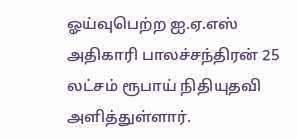ஓய்வுபெற்ற ஐ.ஏ.எஸ் அதிகாரி பாலச்சந்திரன் 25 லட்சம் ரூபாய் நிதியுதவி அளித்துள்ளார்.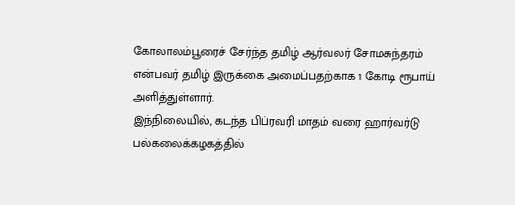கோலாலம்பூரைச் சேர்ந்த தமிழ் ஆர்வலர் சோமசுந்தரம் என்பவர் தமிழ் இருக்கை அமைப்பதற்காக 1 கோடி ரூபாய் அளித்துள்ளார்.
இந்நிலையில், கடந்த பிப்ரவரி மாதம் வரை ஹார்வர்டு பல்கலைக்கழகத்தில்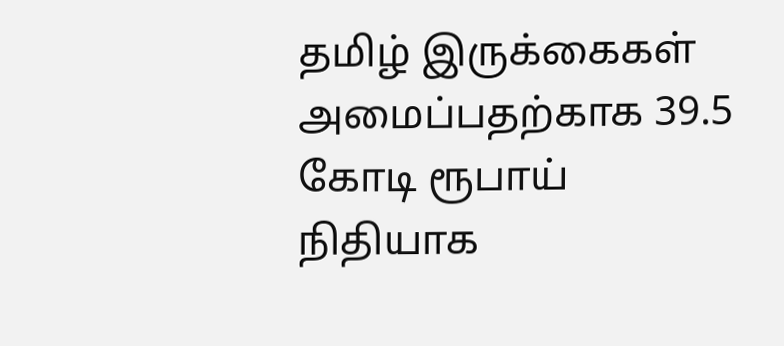தமிழ் இருக்கைகள் அமைப்பதற்காக 39.5 கோடி ரூபாய் நிதியாக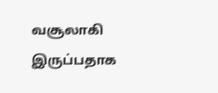வசூலாகி இருப்பதாக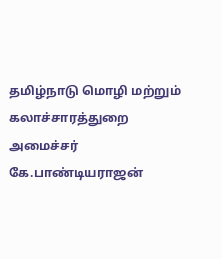தமிழ்நாடு மொழி மற்றும் கலாச்சாரத்துறை அமைச்சர் கே.பாண்டியராஜன்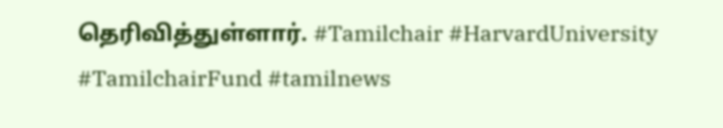தெரிவித்துள்ளார். #Tamilchair #HarvardUniversity #TamilchairFund #tamilnews